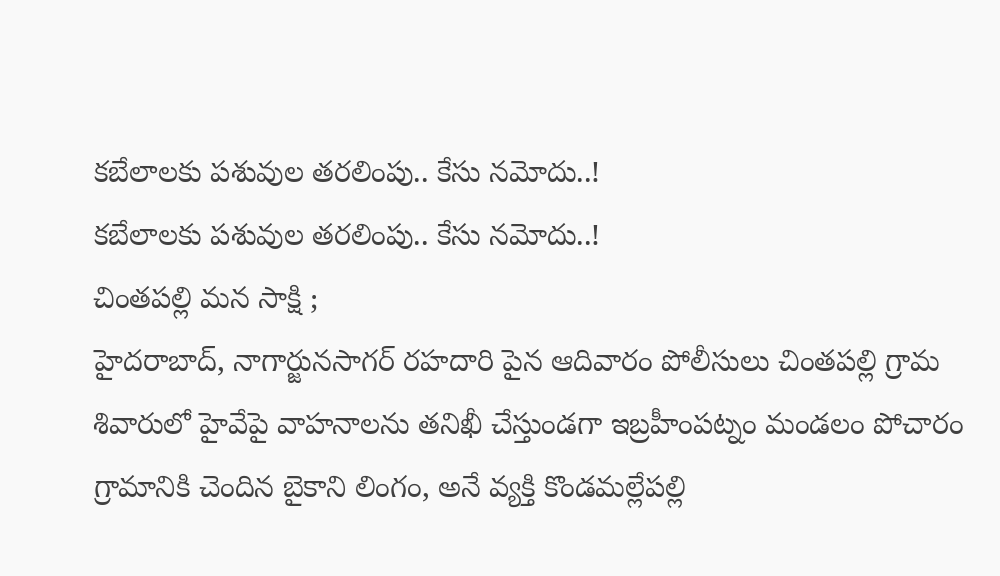కబేలాలకు పశువుల తరలింపు.. కేసు నమోదు..!
కబేలాలకు పశువుల తరలింపు.. కేసు నమోదు..!
చింతపల్లి మన సాక్షి ;
హైదరాబాద్, నాగార్జునసాగర్ రహదారి పైన ఆదివారం పోలీసులు చింతపల్లి గ్రామ శివారులో హైవేపై వాహనాలను తనిఖీ చేస్తుండగా ఇబ్రహీంపట్నం మండలం పోచారం గ్రామానికి చెందిన బైకాని లింగం, అనే వ్యక్తి కొండమల్లేపల్లి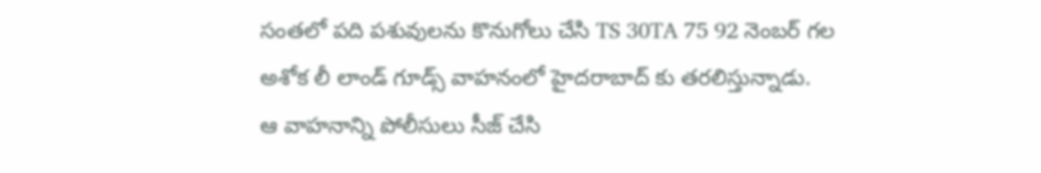సంతలో పది పశువులను కొనుగోలు చేసి TS 30TA 75 92 నెంబర్ గల అశోక లీ లాండ్ గూడ్స్ వాహనంలో హైదరాబాద్ కు తరలిస్తున్నాడు.
ఆ వాహనాన్ని పోలీసులు సీజ్ చేసి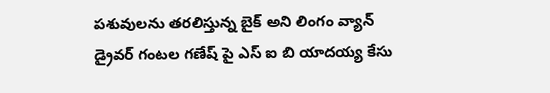పశువులను తరలిస్తున్న బైక్ అని లింగం వ్యాన్ డ్రైవర్ గంటల గణేష్ పై ఎస్ ఐ బి యాదయ్య కేసు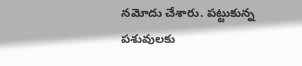నమోదు చేశారు. పట్టుకున్న పశువులకు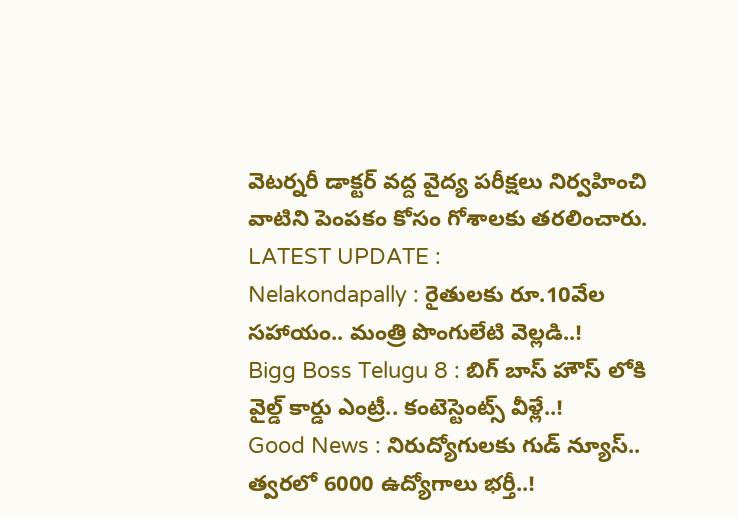వెటర్నరీ డాక్టర్ వద్ద వైద్య పరీక్షలు నిర్వహించి వాటిని పెంపకం కోసం గోశాలకు తరలించారు.
LATEST UPDATE :
Nelakondapally : రైతులకు రూ.10వేల సహాయం.. మంత్రి పొంగులేటి వెల్లడి..!
Bigg Boss Telugu 8 : బిగ్ బాస్ హౌస్ లోకి వైల్డ్ కార్డు ఎంట్రీ.. కంటెస్టెంట్స్ వీళ్లే..!
Good News : నిరుద్యోగులకు గుడ్ న్యూస్.. త్వరలో 6000 ఉద్యోగాలు భర్తీ..!